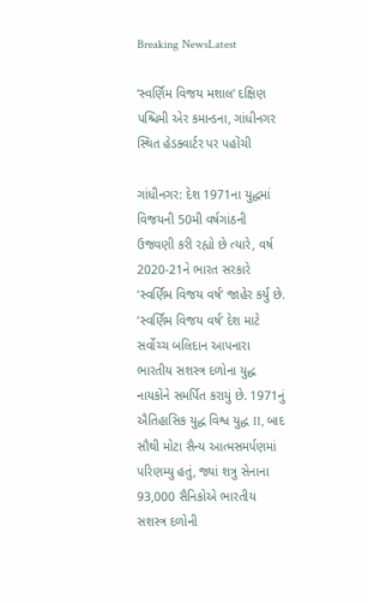Breaking NewsLatest

‘સ્વર્ણિમ વિજય મશાલ’ દક્ષિણ પશ્ચિમી એર કમાન્ડના, ગાંધીનગર સ્થિત હેડક્વાર્ટર પર પહોંચી

ગાંધીનગર: દેશ 1971ના યુદ્ધમાં વિજયની 50મી વર્ષગાંઠની ઉજવણી કરી રહ્યો છે ત્યારે, વર્ષ 2020-21ને ભારત સરકારે ‘સ્વર્ણિમ વિજય વર્ષ’ જાહેર કર્યું છે. ‘સ્વર્ણિમ વિજય વર્ષ’ દેશ માટે સર્વોચ્ચ બલિદાન આપનારા ભારતીય સશસ્ત્ર દળોના યુદ્ધ નાયકોને સમર્પિત કરાયું છે. 1971નું ઐતિહાસિક યુદ્ધ વિશ્વ યુદ્ધ II, બાદ સૌથી મોટા સૈન્ય આત્મસમર્પણમાં પરિણમ્યુ હતું, જ્યાં શત્રુ સેનાના 93,000 સૈનિકોએ ભારતીય સશસ્ત્ર દળોની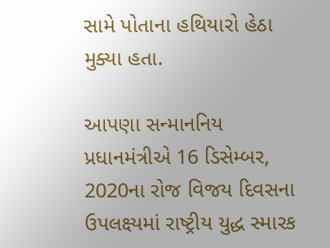સામે પોતાના હથિયારો હેઠા મુક્યા હતા.

આપણા સન્માનનિય પ્રધાનમંત્રીએ 16 ડિસેમ્બર, 2020ના રોજ વિજય દિવસના ઉપલક્ષ્યમાં રાષ્ટ્રીય યુદ્ધ સ્મારક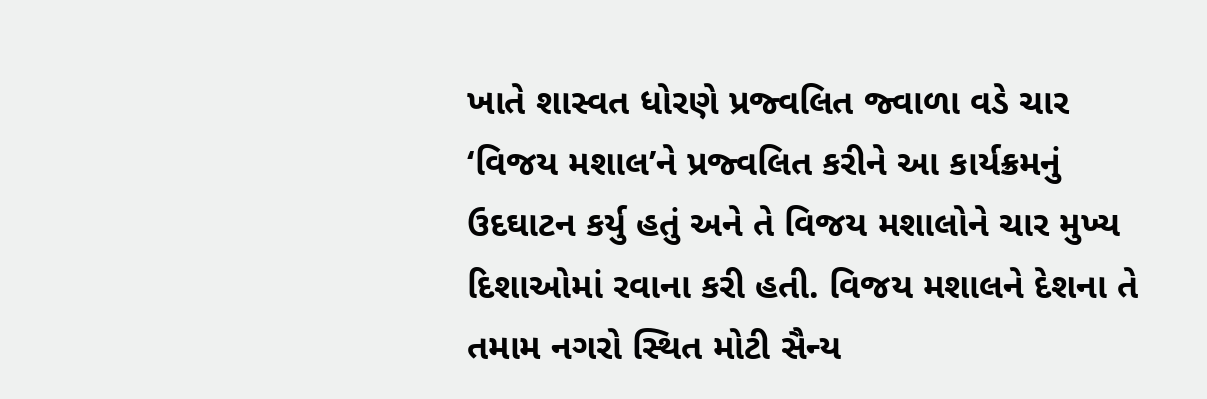ખાતે શાસ્વત ધોરણે પ્રજ્વલિત જ્વાળા વડે ચાર ‘વિજય મશાલ’ને પ્રજ્વલિત કરીને આ કાર્યક્રમનું ઉદઘાટન કર્યુ હતું અને તે વિજય મશાલોને ચાર મુખ્ય દિશાઓમાં રવાના કરી હતી. વિજય મશાલને દેશના તે તમામ નગરો સ્થિત મોટી સૈન્ય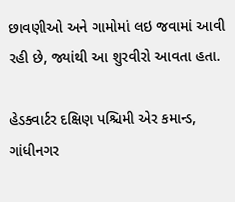છાવણીઓ અને ગામોમાં લઇ જવામાં આવી રહી છે, જ્યાંથી આ શુરવીરો આવતા હતા.

હેડક્વાર્ટર દક્ષિણ પશ્ચિમી એર કમાન્ડ, ગાંધીનગર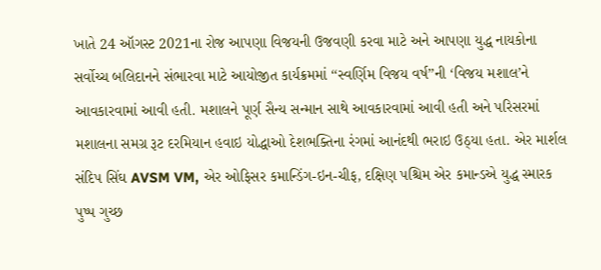ખાતે 24 ઑગસ્ટ 2021ના રોજ આપણા વિજયની ઉજવણી કરવા માટે અને આપણા યુદ્ધ નાયકોના સર્વોચ્ચ બલિદાનને સંભારવા માટે આયોજીત કાર્યક્રમમાં ‘‘સ્વર્ણિમ વિજય વર્ષ’’ની ‘વિજય મશાલ’ને આવકારવામાં આવી હતી. મશાલને પૂર્ણ સૈન્ય સન્માન સાથે આવકારવામાં આવી હતી અને પરિસરમાં મશાલના સમગ્ર રૂટ દરમિયાન હવાઇ યોદ્ધાઓ દેશભક્તિના રંગમાં આનંદથી ભરાઇ ઉઠ્યા હતા. એર માર્શલ સંદિપ સિંઘ AVSM VM, એર ઓફિસર કમાન્ડિંગ-ઇન-ચીફ, દક્ષિણ પશ્ચિમ એર કમાન્ડએ યુદ્ધ સ્મારક પુષ્પ ગુચ્છ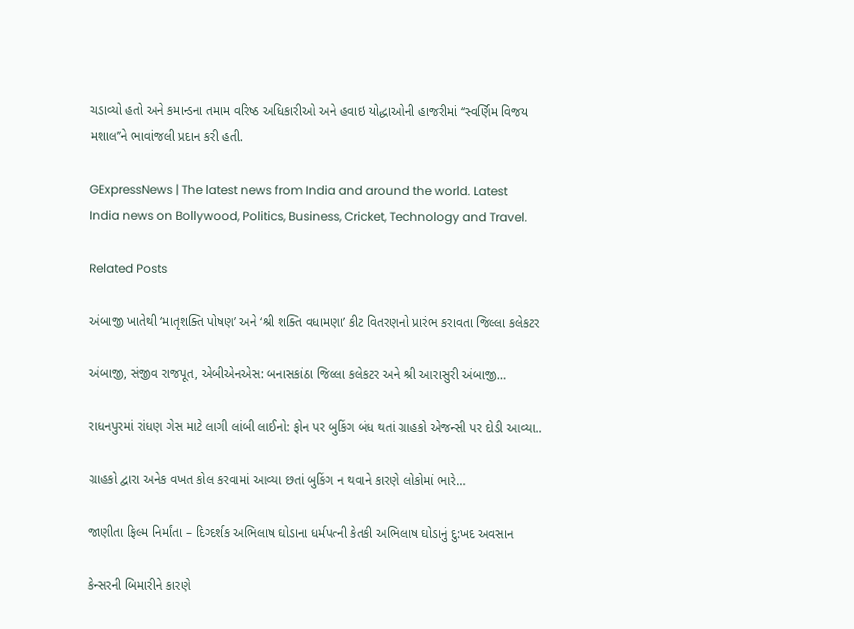ચડાવ્યો હતો અને કમાન્ડના તમામ વરિષ્ઠ અધિકારીઓ અને હવાઇ યોદ્ધાઓની હાજરીમાં ‘‘સ્વર્ણિમ વિજય મશાલ’’ને ભાવાંજલી પ્રદાન કરી હતી.

GExpressNews | The latest news from India and around the world. Latest India news on Bollywood, Politics, Business, Cricket, Technology and Travel.

Related Posts

અંબાજી ખાતેથી ‘માતૃશક્તિ પોષણ’ અને ‘શ્રી શક્તિ વધામણા’ કીટ વિતરણનો પ્રારંભ કરાવતા જિલ્લા કલેકટર

અંબાજી, સંજીવ રાજપૂત, એબીએનએસ: બનાસકાંઠા જિલ્લા કલેકટર અને શ્રી આરાસુરી અંબાજી…

રાધનપુરમાં રાંધણ ગેસ માટે લાગી લાંબી લાઈનો: ફોન પર બુકિંગ બંધ થતાં ગ્રાહકો એજન્સી પર દોડી આવ્યા..

ગ્રાહકો દ્વારા અનેક વખત કોલ કરવામાં આવ્યા છતાં બુકિંગ ન થવાને કારણે લોકોમાં ભારે…

જાણીતા ફિલ્મ નિર્માંતા – દિગ્દર્શક અભિલાષ ઘોડાના ધર્મપત્ની કેતકી અભિલાષ ઘોડાનું દુ:ખદ અવસાન

કેન્સરની બિમારીને કારણે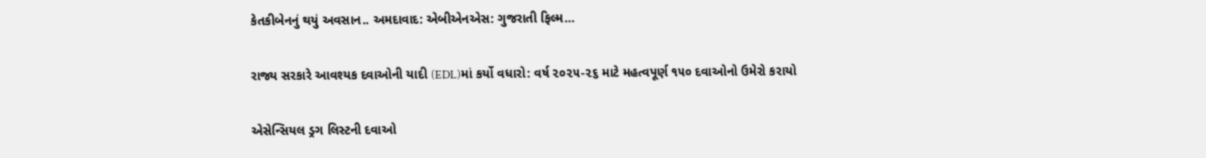કેતકીબેનનું થયું અવસાન.. અમદાવાદ: એબીએનએસ: ગુજરાતી ફિલ્મ…

રાજ્ય સરકારે આવશ્યક દવાઓની યાદી (EDL)માં કર્યો વધારો: વર્ષ ૨૦૨૫-૨૬ માટે મહત્વપૂર્ણ ૧૫૦ દવાઓનો ઉમેરો કરાયો

એસેન્સિયલ ડ્રગ લિસ્ટની દવાઓ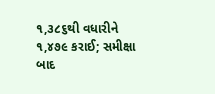૧,૩૮૬થી વધારીને ૧,૪૭૯ કરાઈ; સમીક્ષા બાદ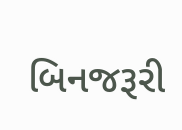બિનજરૂરી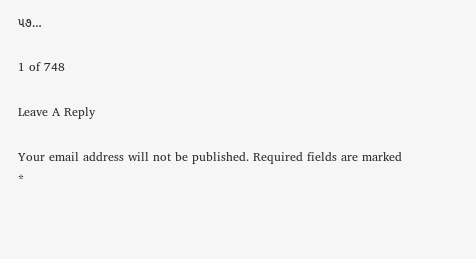૫૭…

1 of 748

Leave A Reply

Your email address will not be published. Required fields are marked *